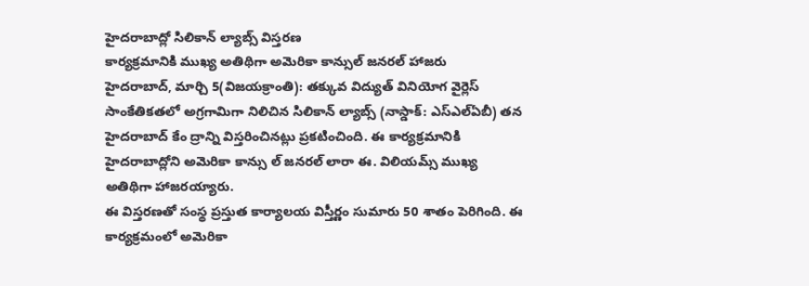హైదరాబాద్లో సిలికాన్ ల్యాబ్స్ విస్తరణ
కార్యక్రమానికి ముఖ్య అతిథిగా అమెరికా కాన్సుల్ జనరల్ హాజరు
హైదరాబాద్, మార్చి 5(విజయక్రాంతి): తక్కువ విద్యుత్ వినియోగ వైర్లెస్ సాంకేతికతలో అగ్రగామిగా నిలిచిన సిలికాన్ ల్యాబ్స్ (నాస్డాక్: ఎస్ఎల్ఏబీ) తన హైదరాబాద్ కేం ద్రాన్ని విస్తరించినట్లు ప్రకటించింది. ఈ కార్యక్రమానికి హైదరాబాద్లోని అమెరికా కాన్సు ల్ జనరల్ లారా ఈ. విలియమ్స్ ముఖ్య అతిథిగా హాజరయ్యారు.
ఈ విస్తరణతో సంస్థ ప్రస్తుత కార్యాలయ విస్తీర్ణం సుమారు 50 శాతం పెరిగింది. ఈ కార్యక్రమంలో అమెరికా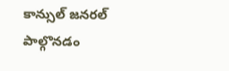కాన్సుల్ జనరల్ పాల్గొనడం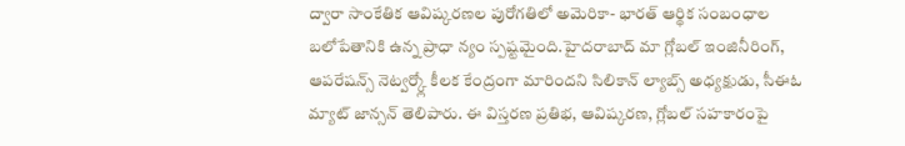ద్వారా సాంకేతిక ఆవిష్కరణల పురోగతిలో అమెరికా- భారత్ ఆర్థిక సంబంధాల బలోపేతానికి ఉన్న ప్రాధా న్యం స్పష్టమైంది.హైదరాబాద్ మా గ్లోబల్ ఇంజినీరింగ్, ఆపరేషన్స్ నెట్వర్క్లో కీలక కేంద్రంగా మారిందని సిలికాన్ ల్యాబ్స్ అధ్యక్షుడు, సీఈఓ మ్యాట్ జాన్సన్ తెలిపారు. ఈ విస్తరణ ప్రతిభ, ఆవిష్కరణ, గ్లోబల్ సహకారంపై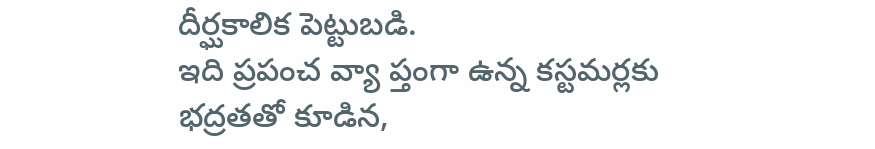దీర్ఘకాలిక పెట్టుబడి.
ఇది ప్రపంచ వ్యా ప్తంగా ఉన్న కస్టమర్లకు భద్రతతో కూడిన,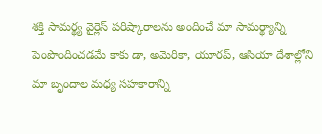శక్తి సామర్థ్య వైర్లెస్ పరిష్కారాలను అందించే మా సామర్థ్యాన్ని పెంపొందించడమే కాకు డా, అమెరికా, యూరప్, ఆసియా దేశాల్లోని మా బృందాల మధ్య సహకారాన్ని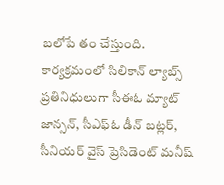బలోపే తం చేస్తుంది. కార్యక్రమంలో సిలికాన్ ల్యాబ్స్ ప్రతినిధులుగా సీఈఓ మ్యాట్ జాన్సన్, సీఎఫ్ఓ డీన్ బట్లర్, సీనియర్ వైస్ ప్రెసిడెంట్ మనీష్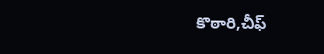కొఠారి,చీఫ్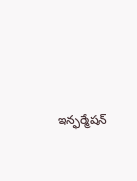ఇన్ఫర్మేషన్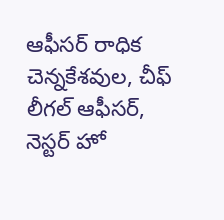ఆఫీసర్ రాధిక చెన్నకేశవుల, చీఫ్ లీగల్ ఆఫీసర్, నెస్టర్ హో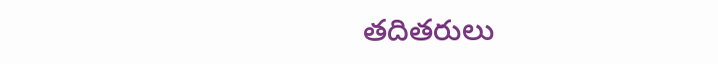తదితరులు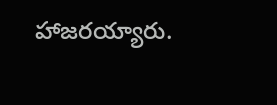హాజరయ్యారు.